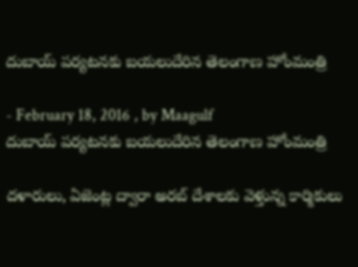దుబాయ్‌ పర్యటనకు బయలుదేరిన తెలంగాణ హోంమంత్రి

- February 18, 2016 , by Maagulf
దుబాయ్‌ పర్యటనకు బయలుదేరిన తెలంగాణ హోంమంత్రి

దళారులు, ఏజెంట్ల ద్వారా అరబ్‌ దేశాలకు వెళ్తున్న కార్మికులు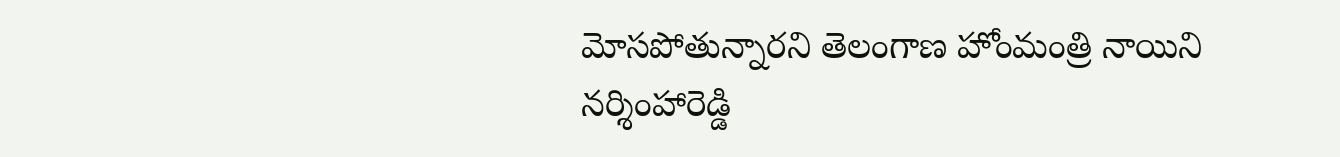మోసపోతున్నారని తెలంగాణ హోంమంత్రి నాయిని నర్శింహారెడ్డి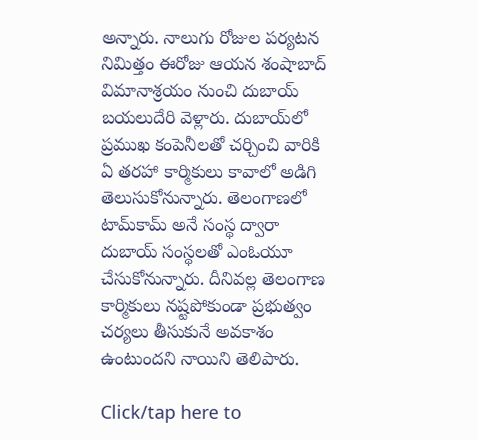అన్నారు. నాలుగు రోజుల పర్యటన నిమిత్తం ఈరోజు ఆయన శంషాబాద్‌ విమానాశ్రయం నుంచి దుబాయ్‌ బయలుదేరి వెళ్లారు. దుబాయ్‌లో ప్రముఖ కంపెనీలతో చర్చించి వారికి ఏ తరహా కార్మికులు కావాలో అడిగి తెలుసుకోనున్నారు. తెలంగాణలో టామ్‌కామ్‌ అనే సంస్థ ద్వారా దుబాయ్‌ సంస్థలతో ఎంఓయూ చేసుకోనున్నారు. దీనివల్ల తెలంగాణ కార్మికులు నష్టపోకుండా ప్రభుత్వం చర్యలు తీసుకునే అవకాశం ఉంటుందని నాయిని తెలిపారు.

Click/tap here to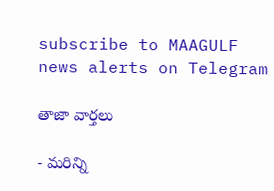subscribe to MAAGULF news alerts on Telegram

తాజా వార్తలు

- మరిన్ని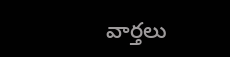వార్తలు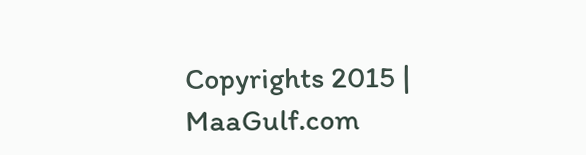Copyrights 2015 | MaaGulf.com